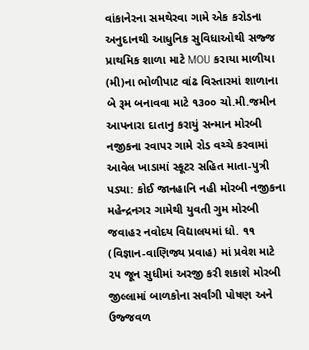વાંકાનેરના સમથેરવા ગામે એક કરોડના અનુદાનથી આધુનિક સુવિધાઓથી સજ્જ પ્રાથમિક શાળા માટે MOU કરાયા માળીયા (મી)ના ભોળીપાટ વાંઢ વિસ્તારમાં શાળાના બે રૂમ બનાવવા માટે ૧૩૦૦ ચો.મી.જમીન આપનારા દાતાનુ કરાયું સન્માન મોરબી નજીકના રવાપર ગામે રોડ વચ્ચે કરવામાં આવેલ ખાડામાં સ્કૂટર સહિત માતા-પુત્રી પડ્યા: કોઈ જાનહાનિ નહી મોરબી નજીકના મહેન્દ્રનગર ગામેથી યુવતી ગુમ મોરબી જવાહર નવોદય વિદ્યાલયમાં ધો. ૧૧ (વિજ્ઞાન-વાણિજ્ય પ્રવાહ) માં પ્રવેશ માટે ૨૫ જૂન સુધીમાં અરજી કરી શકાશે મોરબી જીલ્લામાં બાળકોના સર્વાંગી પોષણ અને ઉજ્જવળ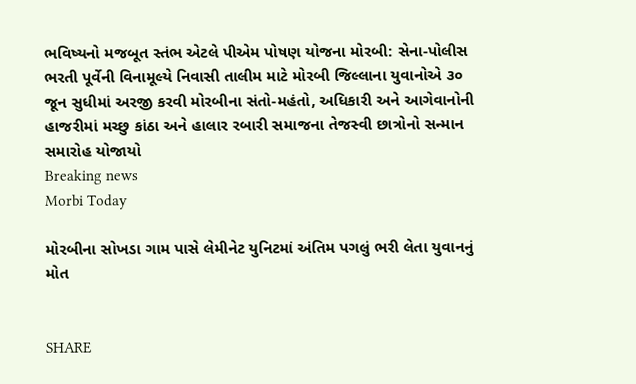ભવિષ્યનો મજબૂત સ્તંભ એટલે પીએમ પોષણ યોજના મોરબી: સેના-પોલીસ ભરતી પૂર્વેની વિનામૂલ્યે નિવાસી તાલીમ માટે મોરબી જિલ્લાના યુવાનોએ ૩૦ જૂન સુધીમાં અરજી કરવી મોરબીના સંતો-મહંતો, અધિકારી અને આગેવાનોની હાજરીમાં મચ્છુ કાંઠા અને હાલાર રબારી સમાજના તેજસ્વી છાત્રોનો સન્માન સમારોહ યોજાયો
Breaking news
Morbi Today

મોરબીના સોખડા ગામ પાસે લેમીનેટ યુનિટમાં અંતિમ પગલું ભરી લેતા યુવાનનું મોત


SHARE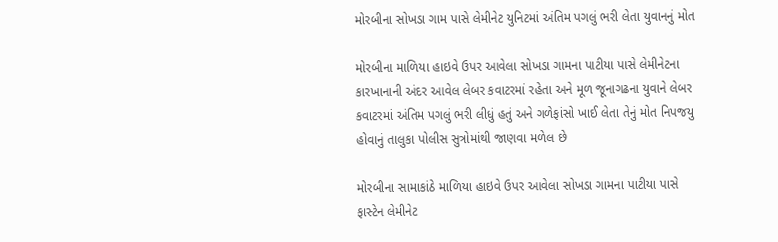મોરબીના સોખડા ગામ પાસે લેમીનેટ યુનિટમાં અંતિમ પગલું ભરી લેતા યુવાનનું મોત

મોરબીના માળિયા હાઇવે ઉપર આવેલા સોખડા ગામના પાટીયા પાસે લેમીનેટના કારખાનાની અંદર આવેલ લેબર કવાટરમાં રહેતા અને મૂળ જૂનાગઢના યુવાને લેબર કવાટરમાં અંતિમ પગલું ભરી લીધું હતું અને ગળેફાંસો ખાઈ લેતા તેનું મોત નિપજયુ હોવાનું તાલુકા પોલીસ સુત્રોમાંથી જાણવા મળેલ છે

મોરબીના સામાકાંઠે માળિયા હાઇવે ઉપર આવેલા સોખડા ગામના પાટીયા પાસે ફાસ્ટેન લેમીનેટ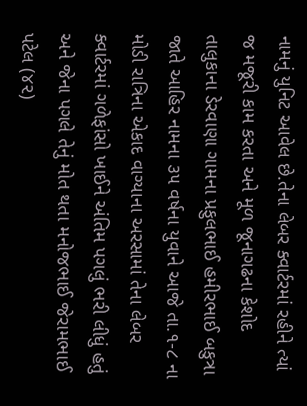નામનું યુનિટ આવેલ છે.તેના લેબર ક્વાર્ટરમાં રહીને ત્યાં જ મજૂરી કામ કરતા અને મૂળ જૂનાગઢના કેશોદ તાલુકાના ડેરવાણા ગામના પ્રફુલભાઈ હમીરભાઈ બકુત્રા જાતે આહિર નામના ૩૫ વર્ષના યુવાને આજે તા.૧-૮ ના મોડી રાત્રિના એકાદ વાગ્યાના અરસામાં તેના લેબર ક્વાર્ટરમાં ગળેફાંસો ખાઈને અંતિમ પગલું ભરી લીધું હતું અને જેના પગલે તેનું મોત થતા મનોજભાઈ જેરામભાઈ પટેલ (૪૨)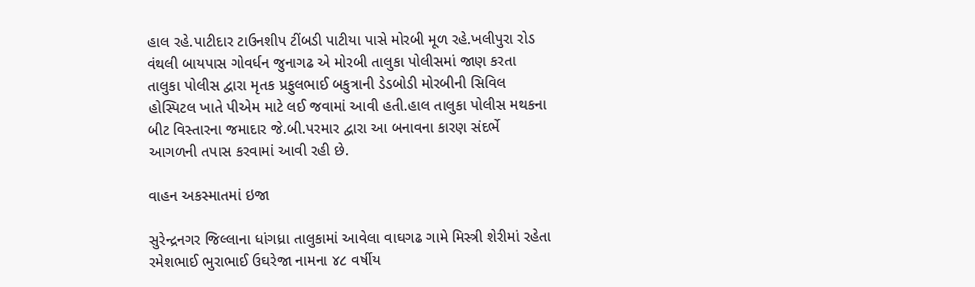હાલ રહે.પાટીદાર ટાઉનશીપ ટીંબડી પાટીયા પાસે મોરબી મૂળ રહે.ખલીપુરા રોડ વંથલી બાયપાસ ગોવર્ધન જુનાગઢ એ મોરબી તાલુકા પોલીસમાં જાણ કરતા તાલુકા પોલીસ દ્વારા મૃતક પ્રફુલભાઈ બકુત્રાની ડેડબોડી મોરબીની સિવિલ હોસ્પિટલ ખાતે પીએમ માટે લઈ જવામાં આવી હતી.હાલ તાલુકા પોલીસ મથકના બીટ વિસ્તારના જમાદાર જે.બી.પરમાર દ્વારા આ બનાવના કારણ સંદર્ભે આગળની તપાસ કરવામાં આવી રહી છે.

વાહન અકસ્માતમાં ઇજા

સુરેન્દ્રનગર જિલ્લાના ધાંગધ્રા તાલુકામાં આવેલા વાઘગઢ ગામે મિસ્ત્રી શેરીમાં રહેતા રમેશભાઈ ભુરાભાઈ ઉઘરેજા નામના ૪૮ વર્ષીય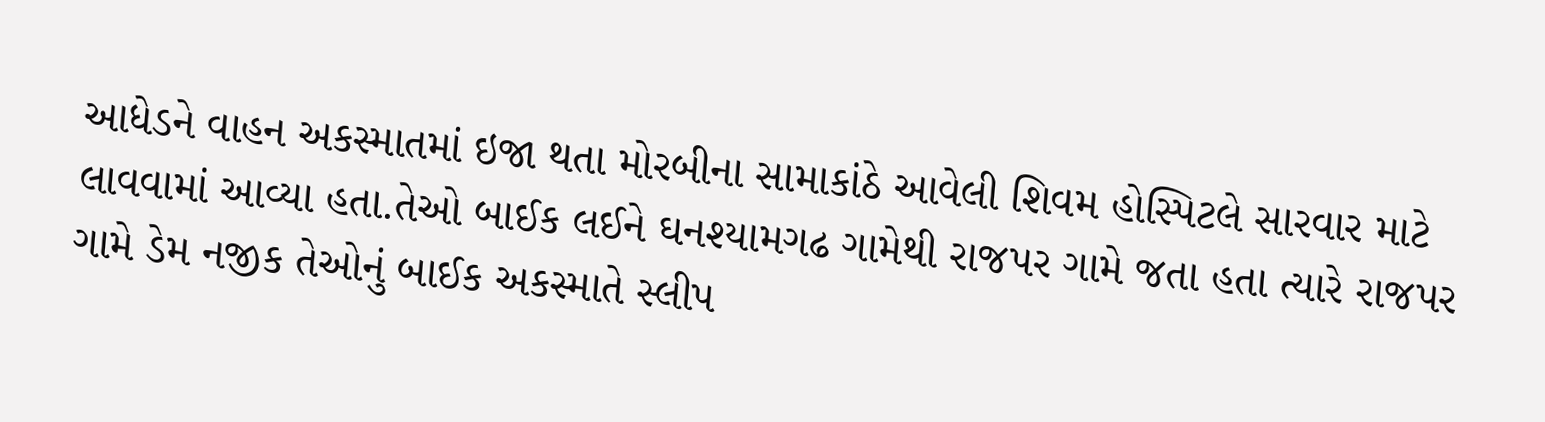આધેડને વાહન અકસ્માતમાં ઇજા થતા મોરબીના સામાકાંઠે આવેલી શિવમ હોસ્પિટલે સારવાર માટે લાવવામાં આવ્યા હતા.તેઓ બાઈક લઈને ઘનશ્યામગઢ ગામેથી રાજપર ગામે જતા હતા ત્યારે રાજપર ગામે ડેમ નજીક તેઓનું બાઈક અકસ્માતે સ્લીપ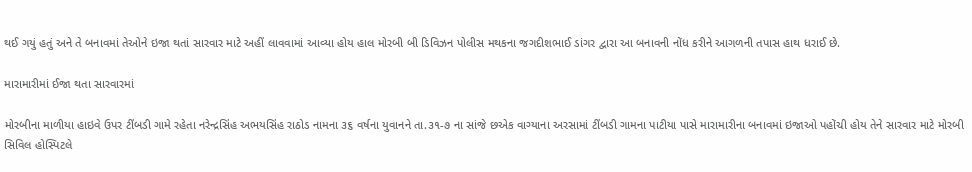થઈ ગયું હતું અને તે બનાવમાં તેઓને ઇજા થતાં સારવાર માટે અહીં લાવવામાં આવ્યા હોય હાલ મોરબી બી ડિવિઝન પોલીસ મથકના જગદીશભાઈ ડાંગર દ્વારા આ બનાવની નોંધ કરીને આગળની તપાસ હાથ ધરાઈ છે.

મારામારીમાં ઈજા થતા સારવારમાં

મોરબીના માળીયા હાઇવે ઉપર ટીંબડી ગામે રહેતા નરેન્દ્રસિંહ અભયસિંહ રાઠોડ નામના ૩૬ વર્ષના યુવાનને તા.૩૧-૭ ના સાંજે છએક વાગ્યાના અરસામાં ટીંબડી ગામના પાટીયા પાસે મારામારીના બનાવમાં ઇજાઓ પહોંચી હોય તેને સારવાર માટે મોરબી સિવિલ હોસ્પિટલે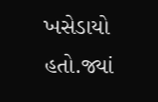ખસેડાયો હતો.જ્યાં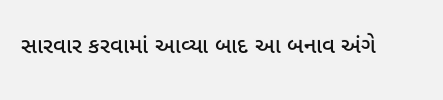સારવાર કરવામાં આવ્યા બાદ આ બનાવ અંગે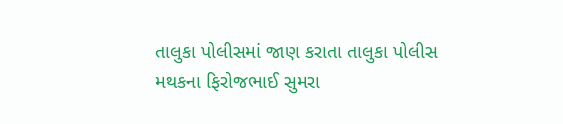તાલુકા પોલીસમાં જાણ કરાતા તાલુકા પોલીસ મથકના ફિરોજભાઈ સુમરા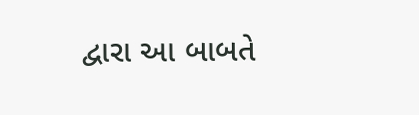દ્વારા આ બાબતે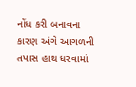નોંધ કરી બનાવના કારણ અંગે આગળની તપાસ હાથ ધરવામાં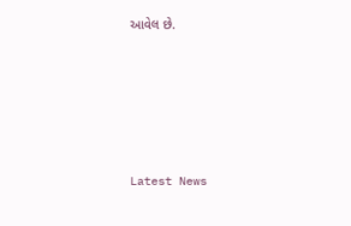આવેલ છે.






Latest News